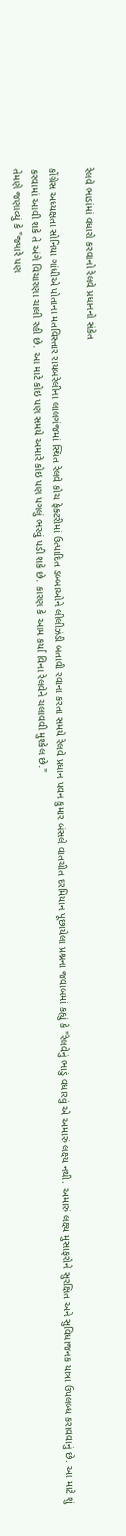રેલવે ભાડાંમાં વધારો કરવાનો રેલવે પ્રધાનનો સંકેત

કોંગ્રેસ અધ્યક્ષતા સોનિયા ગાંધીએ પોતાના મતવિસ્તાર રાયબરેલીના લાલગંજમાં સ્થિત રેલવે કોચ ફેક્ટરીમાં ઉત્પાદિત ડબ્બાઓને લીલીઝંડી બતાવી રવાના કરતા સમયે રેલવે પ્રધાન પવન કુમાર બંસલે વાતચીત દરમિયાન પૂછાયેલા પ્રશ્નના જવાબમાં કહ્યું કે "રેલવેનું ભાડું વધારવું એ અમારું લક્ષ્ય નથી. અમારું લક્ષ્ય મુસાફરોને સુરક્ષિત અને સુવિધાજનક યાત્રા ઉપલબ્ધ કરાવવાનું છે. આ માટે શું કરવામાં આવી શકે તે અંગે વિચારણા ચાલી રહી છે. આ માટે કોઇ પણ સમયે અમારે કોઇ પણ પગલું ભરવું પડી શકે છે. કારણ કે આમ કર્યા વિના રેલવેને ચલાવવી મુશ્કેલ છે."
તેમણે જણાવ્યું કે "જ્યારે પણ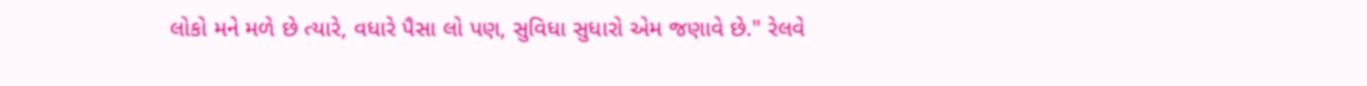લોકો મને મળે છે ત્યારે, વધારે પૈસા લો પણ, સુવિધા સુધારો એમ જણાવે છે." રેલવે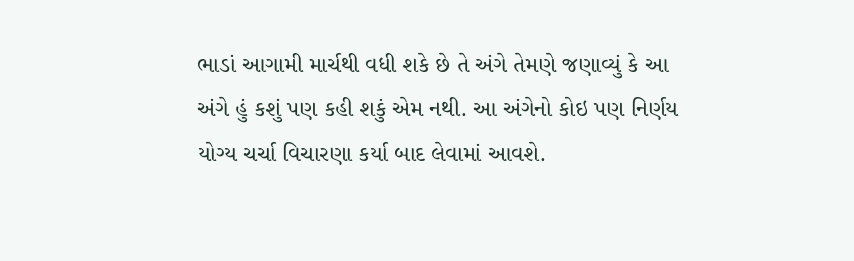ભાડાં આગામી માર્ચથી વધી શકે છે તે અંગે તેમણે જણાવ્યું કે આ અંગે હું કશું પણ કહી શકું એમ નથી. આ અંગેનો કોઇ પણ નિર્ણય યોગ્ય ચર્ચા વિચારણા કર્યા બાદ લેવામાં આવશે.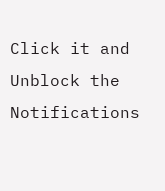Click it and Unblock the Notifications